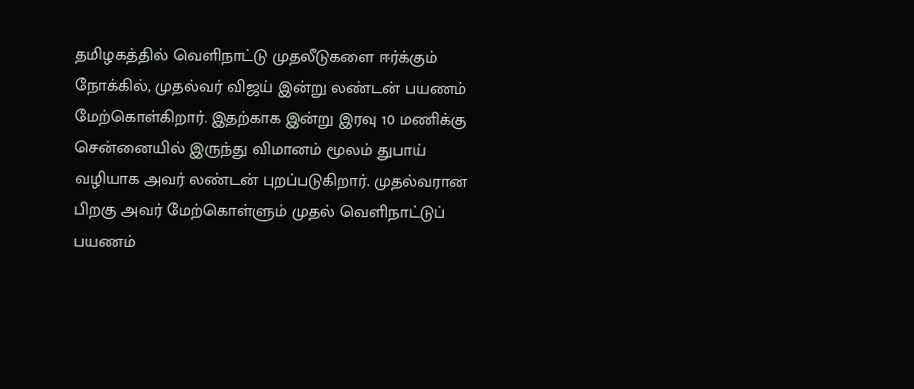தமிழகத்தில் வெளிநாட்டு முதலீடுகளை ஈர்க்கும் நோக்கில், முதல்வர் விஜய் இன்று லண்டன் பயணம் மேற்கொள்கிறார். இதற்காக இன்று இரவு 10 மணிக்கு சென்னையில் இருந்து விமானம் மூலம் துபாய் வழியாக அவர் லண்டன் புறப்படுகிறார். முதல்வரான பிறகு அவர் மேற்கொள்ளும் முதல் வெளிநாட்டுப் பயணம்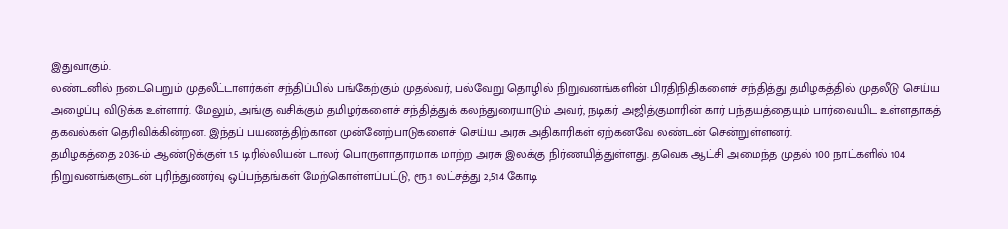இதுவாகும்.
லண்டனில் நடைபெறும் முதலீட்டாளர்கள் சந்திப்பில் பங்கேற்கும் முதல்வர், பல்வேறு தொழில் நிறுவனங்களின் பிரதிநிதிகளைச் சந்தித்து தமிழகத்தில் முதலீடு செய்ய அழைப்பு விடுக்க உள்ளார். மேலும், அங்கு வசிக்கும் தமிழர்களைச் சந்தித்துக் கலந்துரையாடும் அவர், நடிகர் அஜித்குமாரின் கார் பந்தயத்தையும் பார்வையிட உள்ளதாகத் தகவல்கள் தெரிவிக்கின்றன. இந்தப் பயணத்திற்கான முன்னேற்பாடுகளைச் செய்ய அரசு அதிகாரிகள் ஏற்கனவே லண்டன் சென்றுள்ளனர்.
தமிழகத்தை 2036-ம் ஆண்டுக்குள் 1.5 டிரில்லியன் டாலர் பொருளாதாரமாக மாற்ற அரசு இலக்கு நிர்ணயித்துள்ளது. தவெக ஆட்சி அமைந்த முதல் 100 நாட்களில் 104 நிறுவனங்களுடன் புரிந்துணர்வு ஒப்பந்தங்கள் மேற்கொள்ளப்பட்டு, ரூ.1 லட்சத்து 2,514 கோடி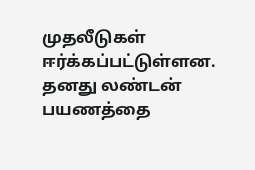முதலீடுகள் ஈர்க்கப்பட்டுள்ளன. தனது லண்டன் பயணத்தை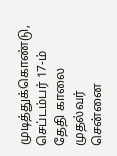முடித்துக்கொண்டு, செப்டம்பர் 17-ம் தேதி காலை முதல்வர் சென்னை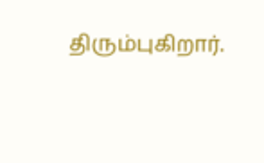திரும்புகிறார்.